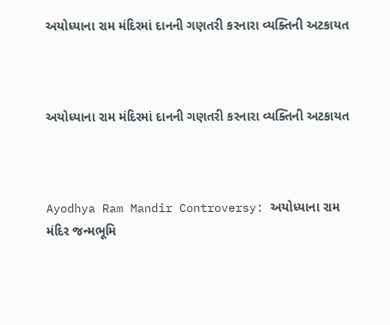અયોધ્યાના રામ મંદિરમાં દાનની ગણતરી કરનારા વ્યક્તિની અટકાયત



અયોધ્યાના રામ મંદિરમાં દાનની ગણતરી કરનારા વ્યક્તિની અટકાયત



Ayodhya Ram Mandir Controversy: અયોધ્યાના રામ મંદિર જન્મભૂમિ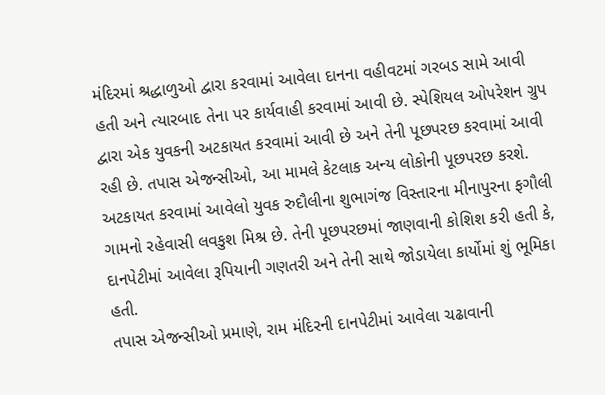મંદિરમાં શ્રદ્ધાળુઓ દ્વારા કરવામાં આવેલા દાનના વહીવટમાં ગરબડ સામે આવી હતી અને ત્યારબાદ તેના પર કાર્યવાહી કરવામાં આવી છે. સ્પેશિયલ ઓપરેશન ગ્રુપ દ્વારા એક યુવકની અટકાયત કરવામાં આવી છે અને તેની પૂછપરછ કરવામાં આવી રહી છે. તપાસ એજન્સીઓ, આ મામલે કેટલાક અન્ય લોકોની પૂછપરછ કરશે.
અટકાયત કરવામાં આવેલો યુવક રુદૌલીના શુભાગંજ વિસ્તારના મીનાપુરના ફગૌલી ગામનો રહેવાસી લવકુશ મિશ્ર છે. તેની પૂછપરછમાં જાણવાની કોશિશ કરી હતી કે, દાનપેટીમાં આવેલા રૂપિયાની ગણતરી અને તેની સાથે જોડાયેલા કાર્યોમાં શું ભૂમિકા હતી.
તપાસ એજન્સીઓ પ્રમાણે, રામ મંદિરની દાનપેટીમાં આવેલા ચઢાવાની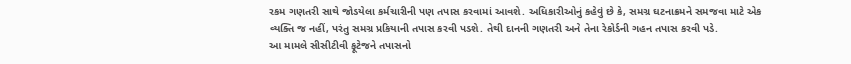રકમ ગણતરી સાથે જોડયેલા કર્મચારીની પણ તપાસ કરવામાં આવશે. અધિકારીઓનું કહેવું છે કે, સમગ્ર ઘટનાક્રમને સમજવા માટે એક વ્યક્તિ જ નહીં, પરંતુ સમગ્ર પ્રકિયાની તપાસ કરવી પડશે. તેથી દાનની ગણતરી અને તેના રેકોર્ડની ગહન તપાસ કરવી પડે.
આ મામલે સીસીટીવી ફૂટેજને તપાસનો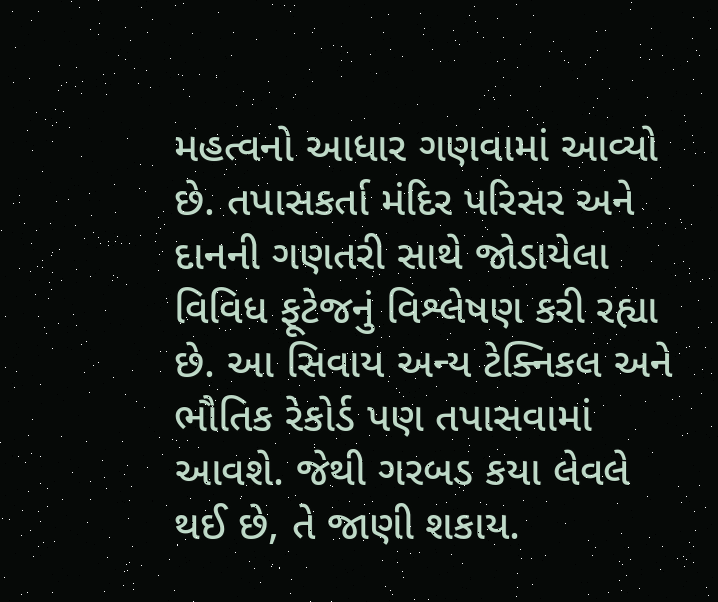મહત્વનો આધાર ગણવામાં આવ્યો છે. તપાસકર્તા મંદિર પરિસર અને દાનની ગણતરી સાથે જોડાયેલા વિવિધ ફૂટેજનું વિશ્લેષણ કરી રહ્યા છે. આ સિવાય અન્ય ટેક્નિકલ અને ભૌતિક રેકોર્ડ પણ તપાસવામાં આવશે. જેથી ગરબડ કયા લેવલે થઈ છે, તે જાણી શકાય.